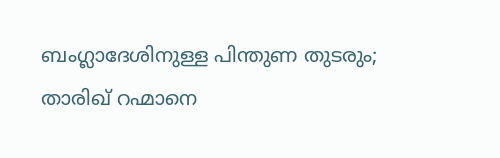ബംഗ്ലാദേശിനുള്ള പിന്തുണ തുടരും; താരിഖ് റഹ്മാനെ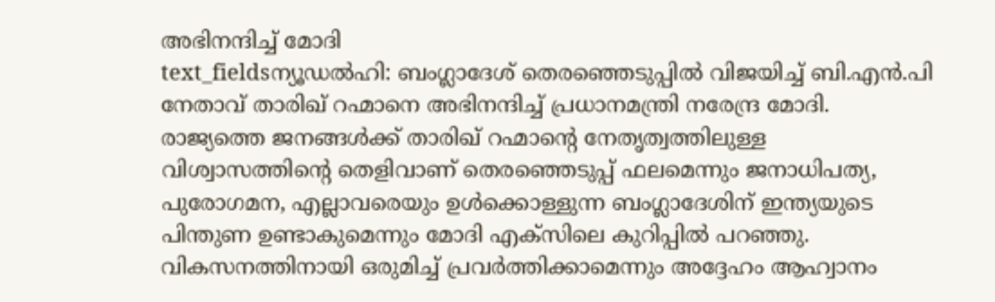അഭിനന്ദിച്ച് മോദി
text_fieldsന്യൂഡൽഹി: ബംഗ്ലാദേശ് തെരഞ്ഞെടുപ്പിൽ വിജയിച്ച് ബി.എൻ.പി നേതാവ് താരിഖ് റഹ്മാനെ അഭിനന്ദിച്ച് പ്രധാനമന്ത്രി നരേന്ദ്ര മോദി. രാജ്യത്തെ ജനങ്ങൾക്ക് താരിഖ് റഹ്മാന്റെ നേതൃത്വത്തിലുള്ള വിശ്വാസത്തിന്റെ തെളിവാണ് തെരഞ്ഞെടുപ്പ് ഫലമെന്നും ജനാധിപത്യ, പുരോഗമന, എല്ലാവരെയും ഉൾക്കൊള്ളുന്ന ബംഗ്ലാദേശിന് ഇന്ത്യയുടെ പിന്തുണ ഉണ്ടാകുമെന്നും മോദി എക്സിലെ കുറിപ്പിൽ പറഞ്ഞു. വികസനത്തിനായി ഒരുമിച്ച് പ്രവർത്തിക്കാമെന്നും അദ്ദേഹം ആഹ്വാനം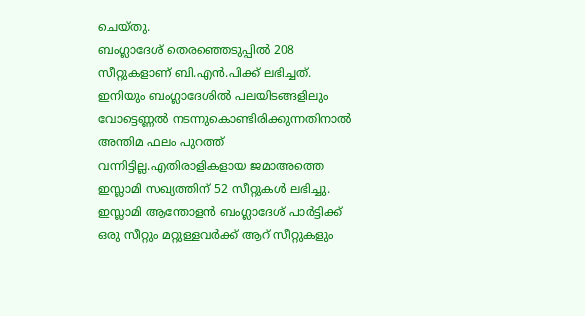ചെയ്തു.
ബംഗ്ലാദേശ് തെരഞ്ഞെടുപ്പിൽ 208 സീറ്റുകളാണ് ബി.എൻ.പിക്ക് ലഭിച്ചത്. ഇനിയും ബംഗ്ലാദേശിൽ പലയിടങ്ങളിലും വോട്ടെണ്ണൽ നടന്നുകൊണ്ടിരിക്കുന്നതിനാൽ അന്തിമ ഫലം പുറത്ത് വന്നിട്ടില്ല.എതിരാളികളായ ജമാഅത്തെ ഇസ്ലാമി സഖ്യത്തിന് 52 സീറ്റുകൾ ലഭിച്ചു. ഇസ്ലാമി ആന്തോളൻ ബംഗ്ലാദേശ് പാർട്ടിക്ക് ഒരു സീറ്റും മറ്റുള്ളവർക്ക് ആറ് സീറ്റുകളും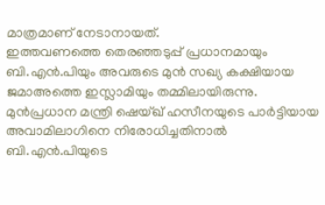മാത്രമാണ് നേടാനായത്.
ഇത്തവണത്തെ തെരഞ്ഞടുപ്പ് പ്രധാനമായും ബി.എൻ.പിയും അവരുടെ മുൻ സഖ്യ കക്ഷിയായ ജമാഅത്തെ ഇസ്ലാമിയും തമ്മിലായിരുന്നു. മുൻപ്രധാന മന്ത്രി ഷെയ്ഖ് ഹസീനയുടെ പാർട്ടിയായ അവാമിലാഗിനെ നിരോധിച്ചതിനാൽ ബി.എൻ.പിയുടെ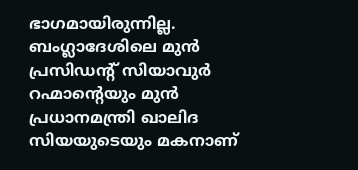ഭാഗമായിരുന്നില്ല. ബംഗ്ലാദേശിലെ മുൻ പ്രസിഡന്റ് സിയാവുർ റഹ്മാന്റെയും മുൻ പ്രധാനമന്ത്രി ഖാലിദ സിയയുടെയും മകനാണ്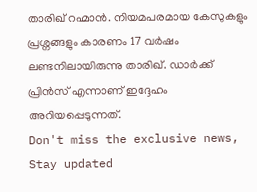താരിഖ് റഹ്മാൻ. നിയമപരമായ കേസുകളും പ്രശ്നങ്ങളും കാരണം 17 വർഷം ലണ്ടനിലായിരുന്നു താരിഖ്. ഡാർക്ക് പ്രിൻസ് എന്നാണ് ഇദ്ദേഹം അറിയപ്പെടുന്നത്.
Don't miss the exclusive news, Stay updated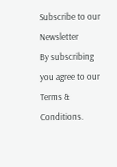Subscribe to our Newsletter
By subscribing you agree to our Terms & Conditions.